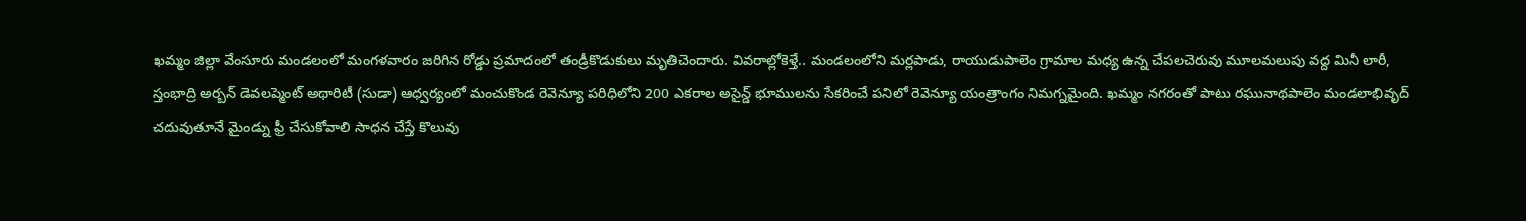ఖమ్మం జిల్లా వేంసూరు మండలంలో మంగళవారం జరిగిన రోడ్డు ప్రమాదంలో తండ్రీకొడుకులు మృతిచెందారు. వివరాల్లోకెళ్తే.. మండలంలోని మర్లపాడు, రాయుడుపాలెం గ్రామాల మధ్య ఉన్న చేపలచెరువు మూలమలుపు వద్ద మినీ లారీ,
స్తంభాద్రి అర్బన్ డెవలప్మెంట్ అథారిటీ (సుడా) ఆధ్వర్యంలో మంచుకొండ రెవెన్యూ పరిధిలోని 200 ఎకరాల అసైన్డ్ భూములను సేకరించే పనిలో రెవెన్యూ యంత్రాంగం నిమగ్నమైంది. ఖమ్మం నగరంతో పాటు రఘునాథపాలెం మండలాభివృద్
చదువుతూనే మైండ్ను ఫ్రీ చేసుకోవాలి సాధన చేస్తే కొలువు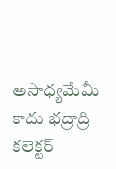అసాధ్యమేమీ కాదు భద్రాద్రి కలెక్టర్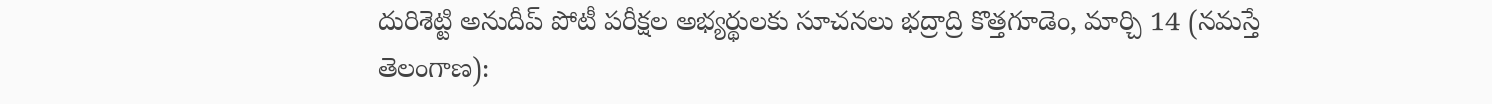దురిశెట్టి అనుదీప్ పోటీ పరీక్షల అభ్యర్థులకు సూచనలు భద్రాద్రి కొత్తగూడెం, మార్చి 14 (నమస్తే తెలంగాణ):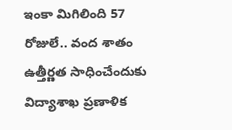ఇంకా మిగిలింది 57 రోజులే.. వంద శాతం ఉత్తీర్ణత సాధించేందుకు విద్యాశాఖ ప్రణాళిక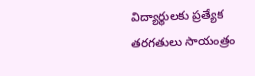విద్యార్థులకు ప్రత్యేక తరగతులు సాయంత్రం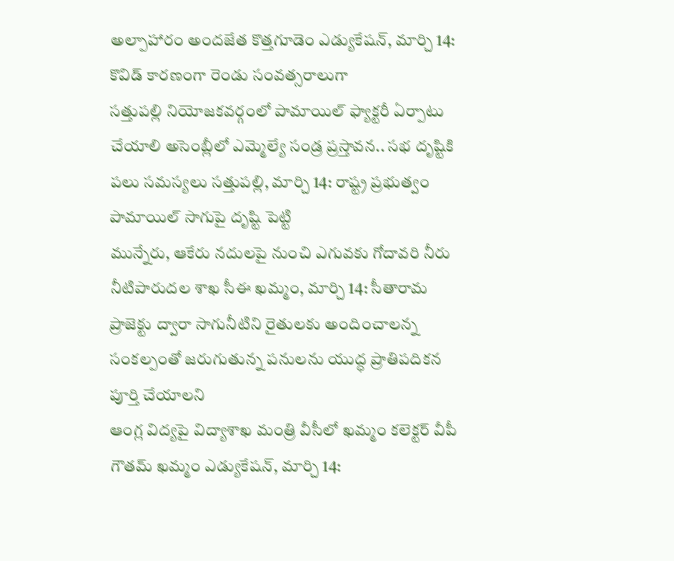అల్పాహారం అందజేత కొత్తగూడెం ఎడ్యుకేషన్, మార్చి 14: కొవిడ్ కారణంగా రెండు సంవత్సరాలుగా
సత్తుపల్లి నియోజకవర్గంలో పామాయిల్ ఫ్యాక్టరీ ఏర్పాటు చేయాలి అసెంబ్లీలో ఎమ్మెల్యే సండ్ర ప్రస్తావన.. సభ దృష్టికి పలు సమస్యలు సత్తుపల్లి, మార్చి 14: రాష్ట్ర ప్రభుత్వం పామాయిల్ సాగుపై దృష్టి పెట్టి
మున్నేరు, ఆకేరు నదులపై నుంచి ఎగువకు గోదావరి నీరు నీటిపారుదల శాఖ సీఈ ఖమ్మం, మార్చి 14: సీతారామ ప్రాజెక్టు ద్వారా సాగునీటిని రైతులకు అందించాలన్న సంకల్పంతో జరుగుతున్న పనులను యుద్ధ ప్రాతిపదికన పూర్తి చేయాలని
ఆంగ్ల విద్యపై విద్యాశాఖ మంత్రి వీసీలో ఖమ్మం కలెక్టర్ వీపీ గౌతమ్ ఖమ్మం ఎడ్యుకేషన్, మార్చి 14: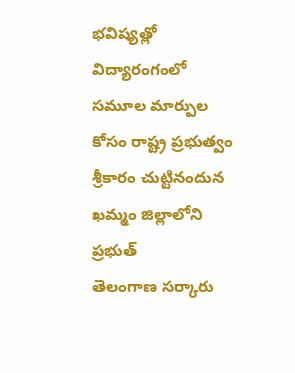భవిష్యత్లో విద్యారంగంలో సమూల మార్పుల కోసం రాష్ట్ర ప్రభుత్వం శ్రీకారం చుట్టినందున ఖమ్మం జిల్లాలోని ప్రభుత్
తెలంగాణ సర్కారు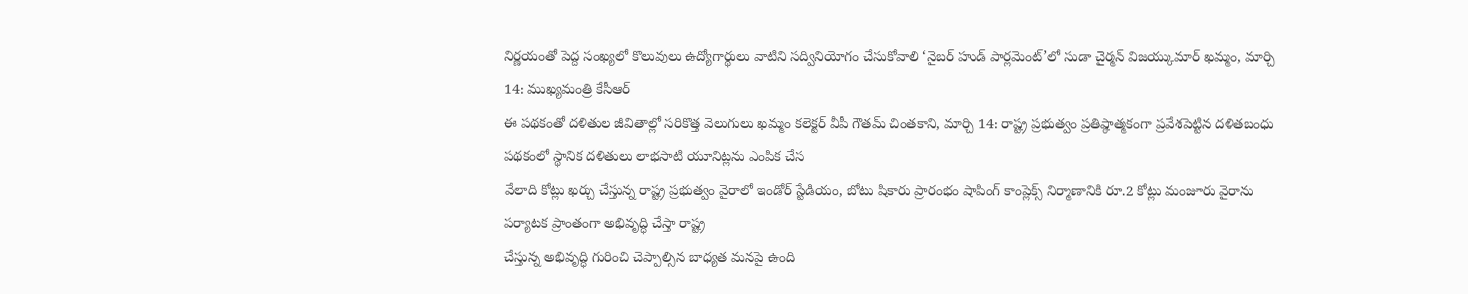నిర్ణయంతో పెద్ద సంఖ్యలో కొలువులు ఉద్యోగార్థులు వాటిని సద్వినియోగం చేసుకోవాలి ‘నైబర్ హుడ్ పార్లమెంట్’లో సుడా చైర్మన్ విజయ్కుమార్ ఖమ్మం, మార్చి 14: ముఖ్యమంత్రి కేసీఆర్
ఈ పథకంతో దళితుల జీవితాల్లో సరికొత్త వెలుగులు ఖమ్మం కలెక్టర్ వీపీ గౌతమ్ చింతకాని, మార్చి 14: రాష్ట్ర ప్రభుత్వం ప్రతిష్ఠాత్మకంగా ప్రవేశపెట్టిన దళితబంధు పథకంలో స్థానిక దళితులు లాభసాటి యూనిట్లను ఎంపిక చేస
వేలాది కోట్లు ఖర్చు చేస్తున్న రాష్ట్ర ప్రభుత్వం వైరాలో ఇండోర్ స్టేడియం, బోటు షికారు ప్రారంభం షాపింగ్ కాంప్లెక్స్ నిర్మాణానికి రూ.2 కోట్లు మంజూరు వైరాను పర్యాటక ప్రాంతంగా అభివృద్ధి చేస్తా రాష్ట్ర
చేస్తున్న అభివృద్ధి గురించి చెప్పాల్సిన బాధ్యత మనపై ఉంది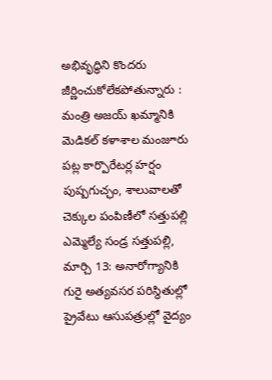అభివృద్ధిని కొందరు జీర్ణించుకోలేకపోతున్నారు : మంత్రి అజయ్ ఖమ్మానికి మెడికల్ కళాశాల మంజూరు పట్ల కార్పొరేటర్ల హర్షం పుష్పగుచ్ఛం, శాలువాలతో
చెక్కుల పంపిణీలో సత్తుపల్లి ఎమ్మెల్యే సండ్ర సత్తుపల్లి, మార్చి 13: అనారోగ్యానికి గురై అత్యవసర పరిస్థితుల్లో ప్రైవేటు ఆసుపత్రుల్లో వైద్యం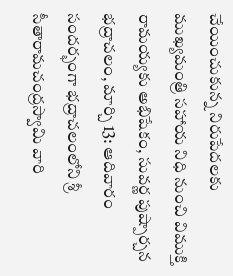చేయించుకున్న నిరుపేదలకు ముఖ్యమంత్రి సహాయ నిధి నుంచి విముక్తి
రామయ్యకు అభిషేకం, సువర్ణ పుష్పార్చన భద్రాచలం, మార్చి 13: ఆదివారం సందర్భంగా భద్రాచలంలోని శ్రీ సీతారామచంద్రస్వామి వారి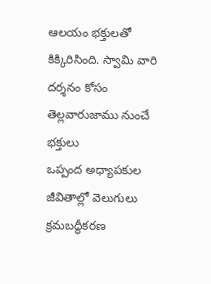ఆలయం భక్తులతో కిక్కిరిసింది. స్వామి వారి దర్శనం కోసం తెల్లవారుజాము నుంచే భక్తులు
ఒప్పంద అధ్యాపకుల జీవితాల్లో వెలుగులు క్రమబద్ధీకరణ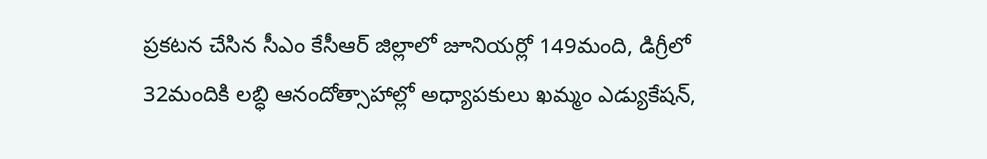ప్రకటన చేసిన సీఎం కేసీఆర్ జిల్లాలో జూనియర్లో 149మంది, డిగ్రీలో 32మందికి లబ్ధి ఆనందోత్సాహాల్లో అధ్యాపకులు ఖమ్మం ఎడ్యుకేషన్,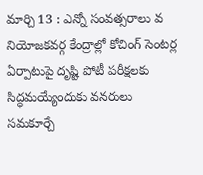మార్చి 13 : ఎన్నో సంవత్సరాలు వ
నియోజకవర్గ కేంద్రాల్లో కోచింగ్ సెంటర్ల ఏర్పాటుపై దృష్టి పోటీ పరీక్షలకు సిద్ధమయ్యేందుకు వనరులు సమకూర్చే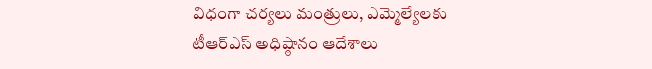విధంగా చర్యలు మంత్రులు, ఎమ్మెల్యేలకు టీఆర్ఎస్ అధిష్ఠానం ఆదేశాలు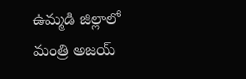ఉమ్మడి జిల్లాలో మంత్రి అజయ్